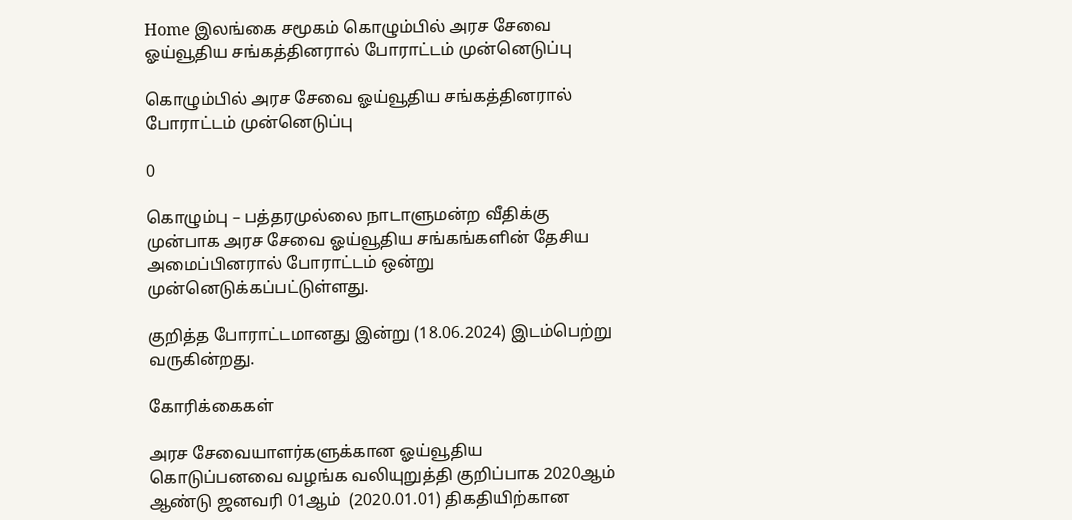Home இலங்கை சமூகம் கொழும்பில் அரச சேவை ஓய்வூதிய சங்கத்தினரால் போராட்டம் முன்னெடுப்பு

கொழும்பில் அரச சேவை ஓய்வூதிய சங்கத்தினரால் போராட்டம் முன்னெடுப்பு

0

கொழும்பு – பத்தரமுல்லை நாடாளுமன்ற வீதிக்கு முன்பாக அரச சேவை ஓய்வூதிய சங்கங்களின் தேசிய அமைப்பினரால் போராட்டம் ஒன்று முன்னெடுக்கப்பட்டுள்ளது.

குறித்த போராட்டமானது இன்று (18.06.2024) இடம்பெற்று வருகின்றது.

கோரிக்கைகள்

அரச சேவையாளர்களுக்கான ஓய்வூதிய கொடுப்பனவை வழங்க வலியுறுத்தி குறிப்பாக 2020ஆம் ஆண்டு ஜனவரி 01ஆம்  (2020.01.01) திகதியிற்கான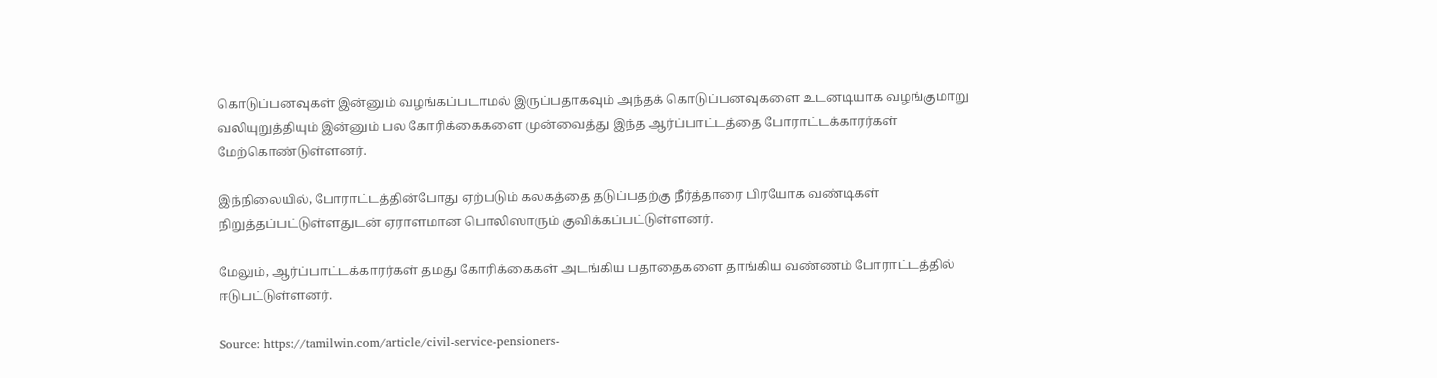கொடுப்பனவுகள் இன்னும் வழங்கப்படாமல் இருப்பதாகவும் அந்தக் கொடுப்பனவுகளை உடனடியாக வழங்குமாறு வலியுறுத்தியும் இன்னும் பல கோரிக்கைகளை முன்வைத்து இந்த ஆர்ப்பாட்டத்தை போராட்டக்காரர்கள் மேற்கொண்டுள்ளனர்.

இந்நிலையில், போராட்டத்தின்போது ஏற்படும் கலகத்தை தடுப்பதற்கு நீர்த்தாரை பிரயோக வண்டிகள் நிறுத்தப்பட்டுள்ளதுடன் ஏராளமான பொலிஸாரும் குவிக்கப்பட்டுள்ளனர்.

மேலும், ஆர்ப்பாட்டக்காரர்கள் தமது கோரிக்கைகள் அடங்கிய பதாதைகளை தாங்கிய வண்ணம் போராட்டத்தில் ஈடுபட்டுள்ளனர்.

Source: https://tamilwin.com/article/civil-service-pensioners-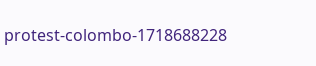protest-colombo-1718688228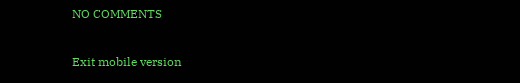NO COMMENTS

Exit mobile version